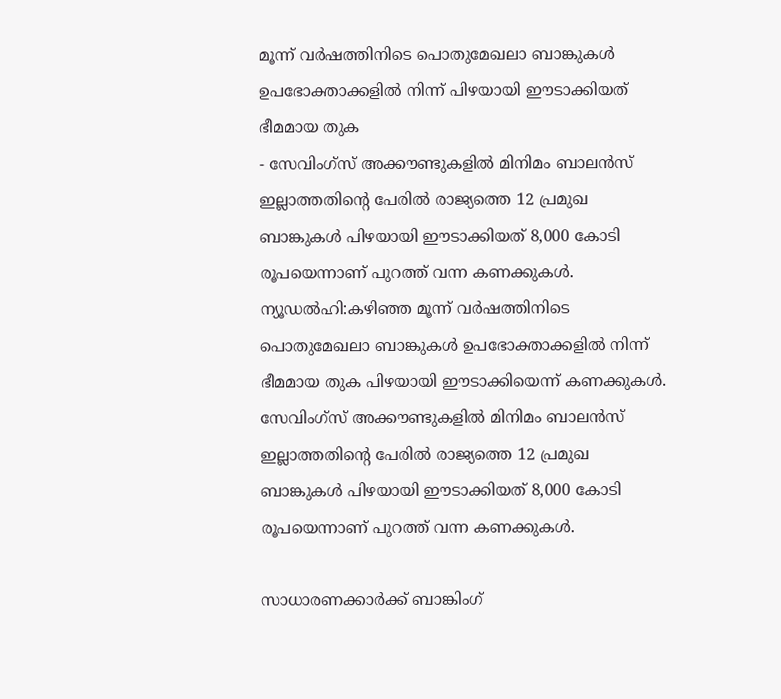മൂന്ന് വർഷത്തിനിടെ പൊതുമേഖലാ ബാങ്കുകൾ ഉപഭോക്താക്കളിൽ നിന്ന് പിഴയായി ഈടാക്കിയത് ഭീമമായ തുക
- സേവിംഗ്സ് അക്കൗണ്ടുകളിൽ മിനിമം ബാലൻസ് ഇല്ലാത്തതിന്റെ പേരിൽ രാജ്യത്തെ 12 പ്രമുഖ ബാങ്കുകൾ പിഴയായി ഈടാക്കിയത് 8,000 കോടി രൂപയെന്നാണ് പുറത്ത് വന്ന കണക്കുകൾ.
ന്യൂഡൽഹി:കഴിഞ്ഞ മൂന്ന് വർഷത്തിനിടെ പൊതുമേഖലാ ബാങ്കുകൾ ഉപഭോക്താക്കളിൽ നിന്ന് ഭീമമായ തുക പിഴയായി ഈടാക്കിയെന്ന് കണക്കുകൾ. സേവിംഗ്സ് അക്കൗണ്ടുകളിൽ മിനിമം ബാലൻസ് ഇല്ലാത്തതിന്റെ പേരിൽ രാജ്യത്തെ 12 പ്രമുഖ ബാങ്കുകൾ പിഴയായി ഈടാക്കിയത് 8,000 കോടി രൂപയെന്നാണ് പുറത്ത് വന്ന കണക്കുകൾ.

സാധാരണക്കാർക്ക് ബാങ്കിംഗ്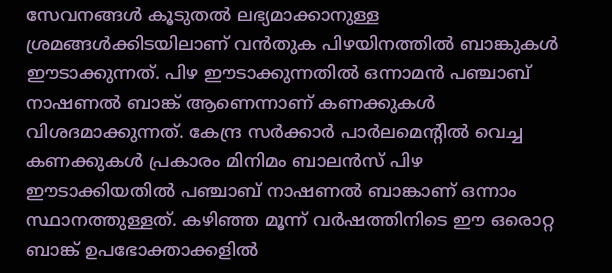സേവനങ്ങൾ കൂടുതൽ ലഭ്യമാക്കാനുള്ള ശ്രമങ്ങൾക്കിടയിലാണ് വൻതുക പിഴയിനത്തിൽ ബാങ്കുകൾ ഈടാക്കുന്നത്. പിഴ ഈടാക്കുന്നതിൽ ഒന്നാമൻ പഞ്ചാബ് നാഷണൽ ബാങ്ക് ആണെന്നാണ് കണക്കുകൾ വിശദമാക്കുന്നത്. കേന്ദ്ര സർക്കാർ പാർലമെന്റിൽ വെച്ച കണക്കുകൾ പ്രകാരം മിനിമം ബാലൻസ് പിഴ ഈടാക്കിയതിൽ പഞ്ചാബ് നാഷണൽ ബാങ്കാണ് ഒന്നാം സ്ഥാനത്തുള്ളത്. കഴിഞ്ഞ മൂന്ന് വർഷത്തിനിടെ ഈ ഒരൊറ്റ ബാങ്ക് ഉപഭോക്താക്കളിൽ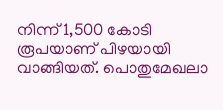നിന്ന് 1,500 കോടി രൂപയാണ് പിഴയായി വാങ്ങിയത്. പൊതുമേഖലാ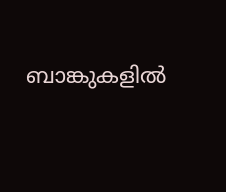ബാങ്കുകളിൽ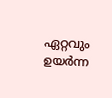ഏറ്റവും ഉയർന്ന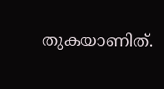തുകയാണിത്.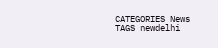CATEGORIES News
TAGS newdelhi